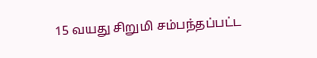15 வயது சிறுமி சம்பந்தப்பட்ட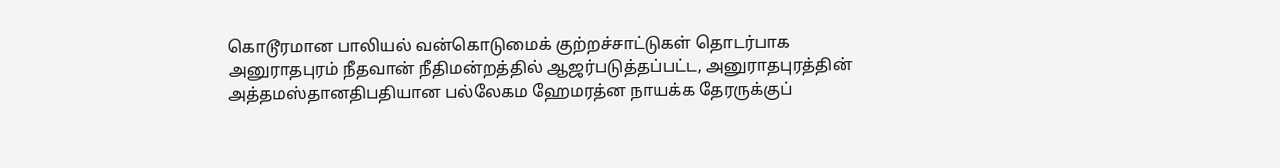கொடூரமான பாலியல் வன்கொடுமைக் குற்றச்சாட்டுகள் தொடர்பாக அனுராதபுரம் நீதவான் நீதிமன்றத்தில் ஆஜர்படுத்தப்பட்ட, அனுராதபுரத்தின் அத்தமஸ்தானதிபதியான பல்லேகம ஹேமரத்ன நாயக்க தேரருக்குப்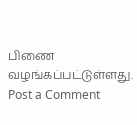பிணை வழங்கப்பட்டுள்ளது.
Post a Comment